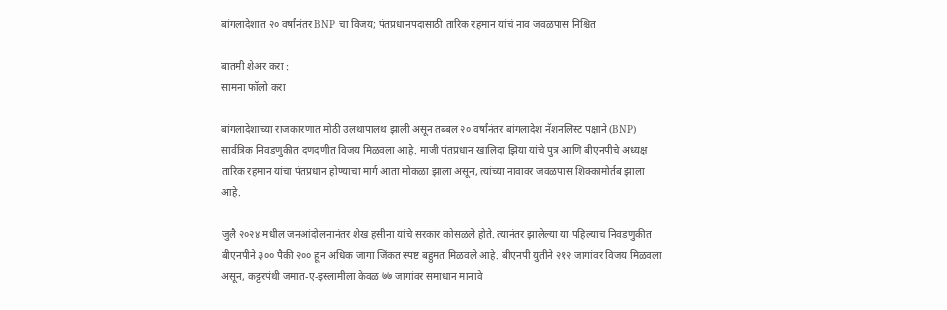बांगलादेशात २० वर्षांनंतर BNP चा विजय; पंतप्रधानपदासाठी तारिक रहमान यांचं नाव जवळपास निश्चित

बातमी शेअर करा :
सामना फॉलो करा

बांगलादेशाच्या राजकारणात मोठी उलथापालथ झाली असून तब्बल २० वर्षांनंतर बांगलादेश नॅशनलिस्ट पक्षाने (BNP) सार्वत्रिक निवडणुकीत दणदणीत विजय मिळवला आहे. माजी पंतप्रधान खालिदा झिया यांचे पुत्र आणि बीएनपीचे अध्यक्ष तारिक रहमान यांचा पंतप्रधान होण्याचा मार्ग आता मोकळा झाला असून, त्यांच्या नावावर जवळपास शिक्कामोर्तब झाला आहे.

जुलै २०२४ मधील जनआंदोलनानंतर शेख हसीना यांचे सरकार कोसळले होते. त्यानंतर झालेल्या या पहिल्याच निवडणुकीत बीएनपीने ३०० पैकी २०० हून अधिक जागा जिंकत स्पष्ट बहुमत मिळवले आहे. बीएनपी युतीने २१२ जागांवर विजय मिळवला असून, कट्टरपंथी जमात-ए-इस्लामीला केवळ ७७ जागांवर समाधान मानावे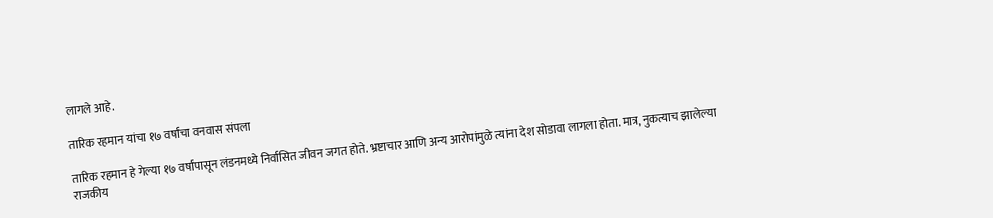लागले आहे.

तारिक रहमान यांचा १७ वर्षांचा वनवास संपला

तारिक रहमान हे गेल्या १७ वर्षांपासून लंडनमध्ये निर्वासित जीवन जगत होते. भ्रष्टाचार आणि अन्य आरोपांमुळे त्यांना देश सोडावा लागला होता. मात्र, नुकत्याच झालेल्या राजकीय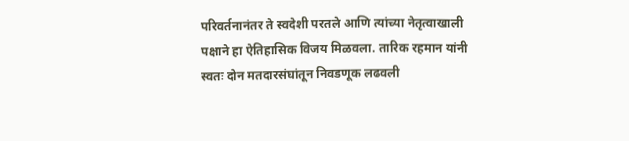परिवर्तनानंतर ते स्वदेशी परतले आणि त्यांच्या नेतृत्वाखाली पक्षाने हा ऐतिहासिक विजय मिळवला. तारिक रहमान यांनी स्वतः दोन मतदारसंघांतून निवडणूक लढवली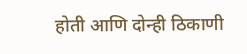होती आणि दोन्ही ठिकाणी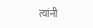त्यांनी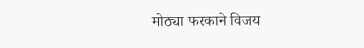मोठ्या फरकाने विजय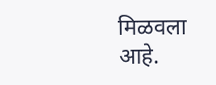मिळवला आहे.